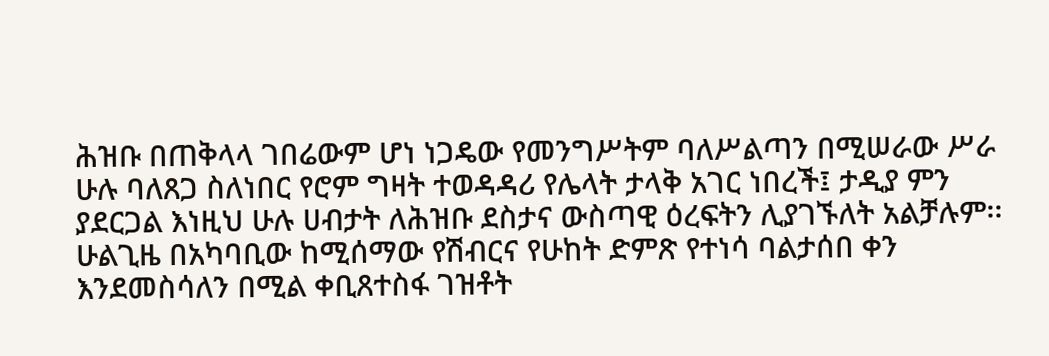ሕዝቡ በጠቅላላ ገበሬውም ሆነ ነጋዴው የመንግሥትም ባለሥልጣን በሚሠራው ሥራ ሁሉ ባለጸጋ ስለነበር የሮም ግዛት ተወዳዳሪ የሌላት ታላቅ አገር ነበረች፤ ታዲያ ምን ያደርጋል እነዚህ ሁሉ ሀብታት ለሕዝቡ ደስታና ውስጣዊ ዕረፍትን ሊያገኙለት አልቻሉም፡፡ ሁልጊዜ በአካባቢው ከሚሰማው የሽብርና የሁከት ድምጽ የተነሳ ባልታሰበ ቀን እንደመስሳለን በሚል ቀቢጸተስፋ ገዝቶት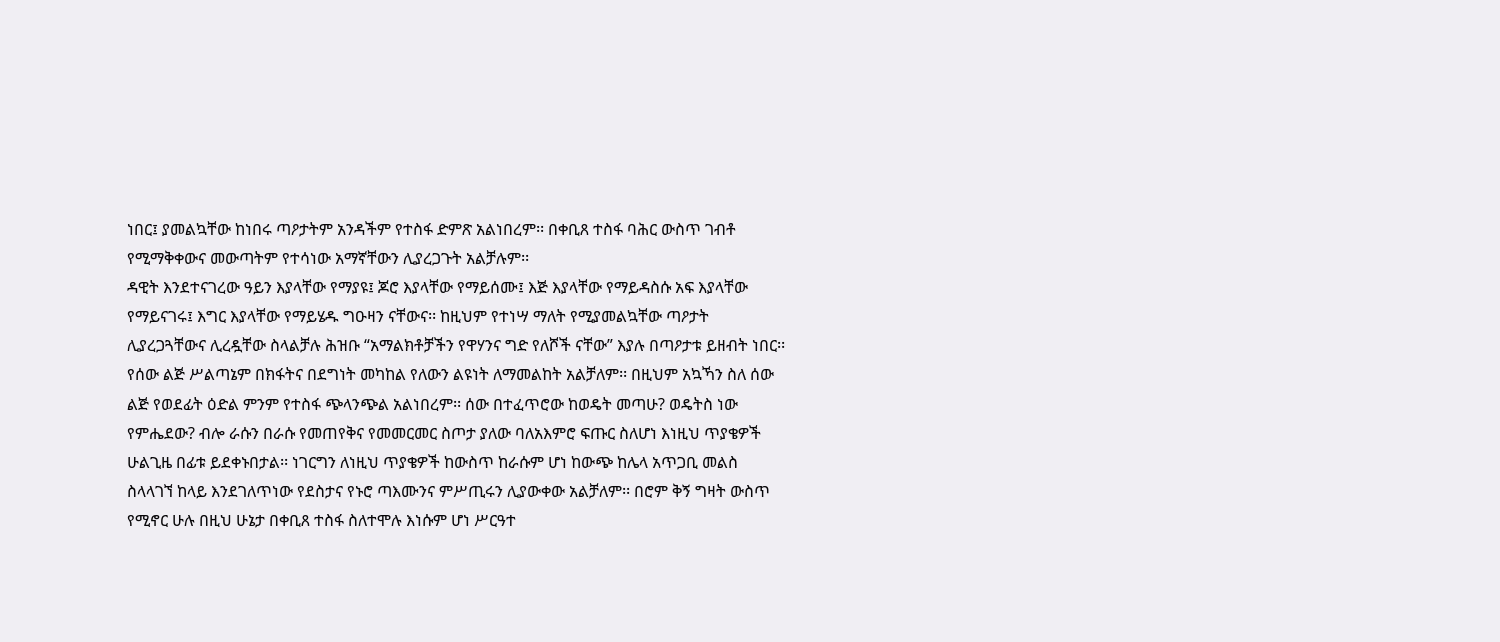ነበር፤ ያመልኳቸው ከነበሩ ጣዖታትም አንዳችም የተስፋ ድምጽ አልነበረም፡፡ በቀቢጸ ተስፋ ባሕር ውስጥ ገብቶ የሚማቅቀውና መውጣትም የተሳነው አማኛቸውን ሊያረጋጉት አልቻሉም፡፡
ዳዊት እንደተናገረው ዓይን እያላቸው የማያዩ፤ ጆሮ እያላቸው የማይሰሙ፤ እጅ እያላቸው የማይዳስሱ አፍ እያላቸው የማይናገሩ፤ እግር እያላቸው የማይሄዱ ግዑዛን ናቸውና፡፡ ከዚህም የተነሣ ማለት የሚያመልኳቸው ጣዖታት ሊያረጋጓቸውና ሊረዷቸው ስላልቻሉ ሕዝቡ “አማልክቶቻችን የዋሃንና ግድ የለሾች ናቸው” እያሉ በጣዖታቱ ይዘብት ነበር፡፡ የሰው ልጅ ሥልጣኔም በክፋትና በደግነት መካከል የለውን ልዩነት ለማመልከት አልቻለም፡፡ በዚህም አኳኻን ስለ ሰው ልጅ የወደፊት ዕድል ምንም የተስፋ ጭላንጭል አልነበረም፡፡ ሰው በተፈጥሮው ከወዴት መጣሁ? ወዴትስ ነው የምሔደው? ብሎ ራሱን በራሱ የመጠየቅና የመመርመር ስጦታ ያለው ባለአእምሮ ፍጡር ስለሆነ እነዚህ ጥያቄዎች ሁልጊዜ በፊቱ ይደቀኑበታል፡፡ ነገርግን ለነዚህ ጥያቄዎች ከውስጥ ከራሱም ሆነ ከውጭ ከሌላ አጥጋቢ መልስ ስላላገኘ ከላይ እንደገለጥነው የደስታና የኑሮ ጣእሙንና ምሥጢሩን ሊያውቀው አልቻለም፡፡ በሮም ቅኝ ግዛት ውስጥ የሚኖር ሁሉ በዚህ ሁኔታ በቀቢጸ ተስፋ ስለተሞሉ እነሱም ሆነ ሥርዓተ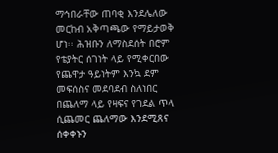ማኅበራቸው ጠባቂ እንደሌለው መርከብ አቅጣጫው የማይታወቅ ሆነ፡፡ ሕዝቡን ለማስደሰት በሮም የቴያትር ሰገነት ላይ የሚቀርበው የጨዋታ ዓይነትም እንኳ ደም መፍሰስና መደባደብ ስለነበር በጨለማ ላይ የዛፍና የገደል ጥላ ሲጨመር ጨለማው እንደሚጸና ሰቀቀኑን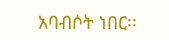አባብሶት ነበር፡፡